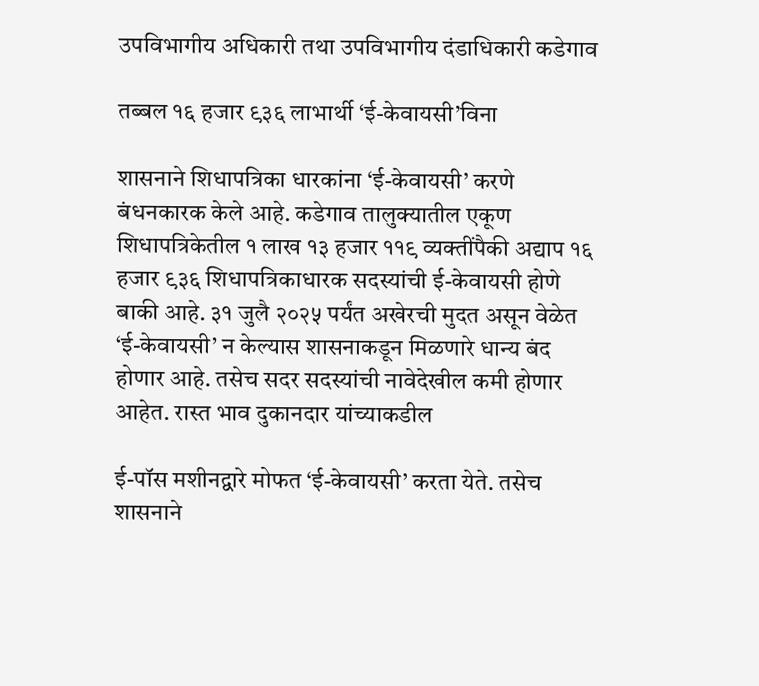उपविभागीय अधिकारी तथा उपविभागीय दंडाधिकारी कडेगाव

तब्बल १६ हजार ९३६ लाभार्थी ‘ई-केवायसी’विना

शासनाने शिधापत्रिका धारकांना ‘ई-केवायसी’ करणे बंधनकारक केले आहे. कडेगाव तालुक्यातील एकूण शिधापत्रिकेतील १ लाख १३ हजार ११९ व्यक्तींपैकी अद्याप १६ हजार ९३६ शिधापत्रिकाधारक सदस्यांची ई-केवायसी होणे बाकी आहे. ३१ जुलै २०२५ पर्यंत अखेरची मुदत असून वेळेत ‘ई-केवायसी’ न केल्यास शासनाकडून मिळणारे धान्य बंद होणार आहे. तसेच सदर सदस्यांची नावेदेखील कमी होणार आहेत. रास्त भाव दुकानदार यांच्याकडील

ई-पॉस मशीनद्वारे मोफत ‘ई-केवायसी’ करता येते. तसेच शासनाने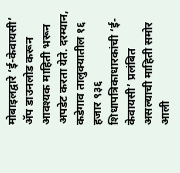मोबाइलद्वारे ‘ई-केवायसी’ ॲप डाउनलोड करून आवश्यक माहिती भरून अपडेट करता येते. दरम्यान, कडेगाव तालुक्यातील १६ हजार ९३६ शिधापत्रिकाधारकांची ‘ई-केवायसी’ प्रलंबित असल्याची माहिती समोर आली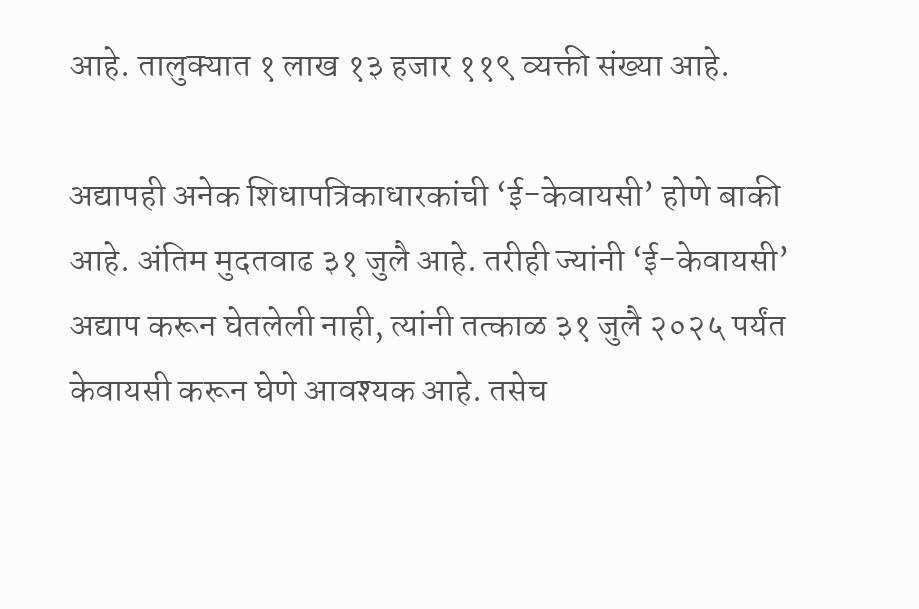आहे. तालुक्यात १ लाख १३ हजार ११९ व्यक्ती संख्या आहे.

अद्यापही अनेक शिधापत्रिकाधारकांची ‘ई-केवायसी’ होणे बाकी आहे. अंतिम मुदतवाढ ३१ जुलै आहे. तरीही ज्यांनी ‘ई-केवायसी’ अद्याप करून घेतलेली नाही, त्यांनी तत्काळ ३१ जुलै २०२५ पर्यंत केवायसी करून घेणे आवश्यक आहे. तसेच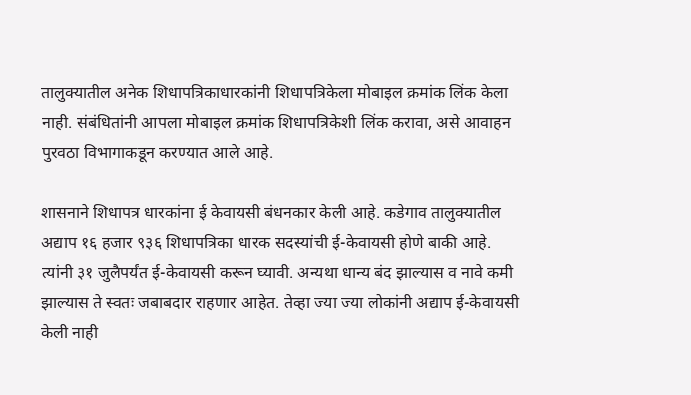तालुक्यातील अनेक शिधापत्रिकाधारकांनी शिधापत्रिकेला मोबाइल क्रमांक लिंक केला नाही. संबंधितांनी आपला मोबाइल क्रमांक शिधापत्रिकेशी लिंक करावा, असे आवाहन पुरवठा विभागाकडून करण्यात आले आहे.

शासनाने शिधापत्र धारकांना ई केवायसी बंधनकार केली आहे. कडेगाव तालुक्यातील अद्याप १६ हजार ९३६ शिधापत्रिका धारक सदस्यांची ई-केवायसी होणे बाकी आहे. त्यांनी ३१ जुलैपर्यंत ई-केवायसी करून घ्यावी. अन्यथा धान्य बंद झाल्यास व नावे कमी झाल्यास ते स्वतः जबाबदार राहणार आहेत. तेव्हा ज्या ज्या लोकांनी अद्याप ई-केवायसी केली नाही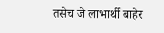तसेच जे लाभार्थी बाहेर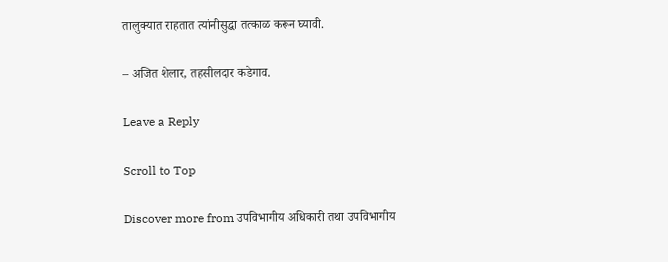तालुक्यात राहतात त्यांनीसुद्धा तत्काळ करून घ्यावी.

– अजित शेलार, तहसीलदार कडेगाव.

Leave a Reply

Scroll to Top

Discover more from उपविभागीय अधिकारी तथा उपविभागीय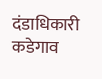दंडाधिकारी कडेगाव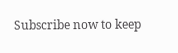Subscribe now to keep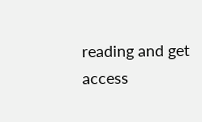reading and get access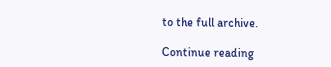to the full archive.

Continue reading